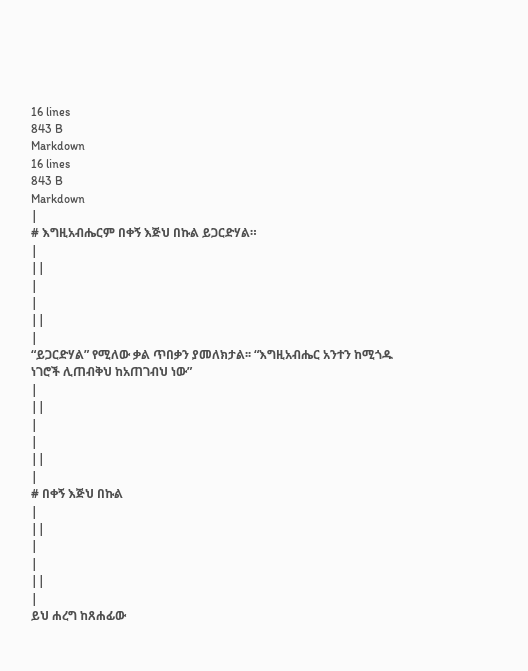16 lines
843 B
Markdown
16 lines
843 B
Markdown
|
# እግዚአብሔርም በቀኝ እጅህ በኩል ይጋርድሃል።
|
||
|
|
||
|
“ይጋርድሃል” የሚለው ቃል ጥበቃን ያመለክታል፡፡ “እግዚአብሔር አንተን ከሚጎዱ ነገሮች ሊጠብቅህ ከአጠገብህ ነው”
|
||
|
|
||
|
# በቀኝ እጅህ በኩል
|
||
|
|
||
|
ይህ ሐረግ ከጸሐፊው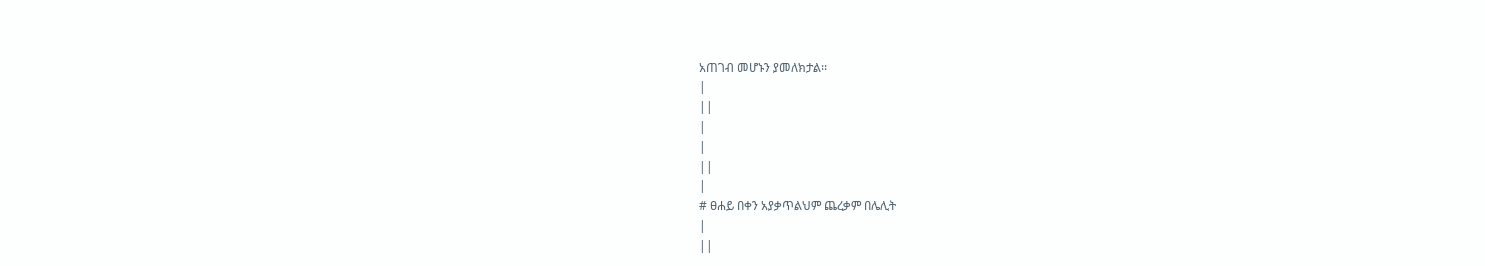አጠገብ መሆኑን ያመለክታል፡፡
|
||
|
|
||
|
# ፀሐይ በቀን አያቃጥልህም ጨረቃም በሌሊት
|
||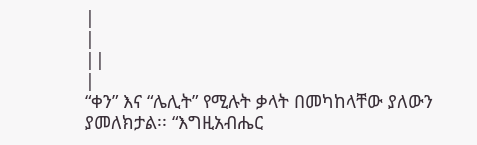|
|
||
|
“ቀን” እና “ሌሊት” የሚሉት ቃላት በመካከላቸው ያለውን ያመለክታል፡፡ “እግዚአብሔር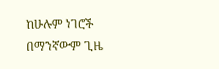ከሁሉም ነገሮች በማንኛውም ጊዜ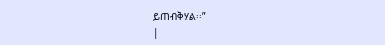ይጠብቅሃል፡፡”
|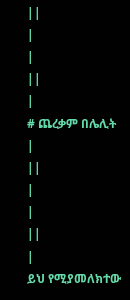||
|
|
||
|
# ጨረቃም በሌሊት
|
||
|
|
||
|
ይህ የሚያመለክተው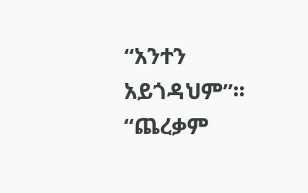“አንተን አይጎዳህም”፡፡ “ጨረቃም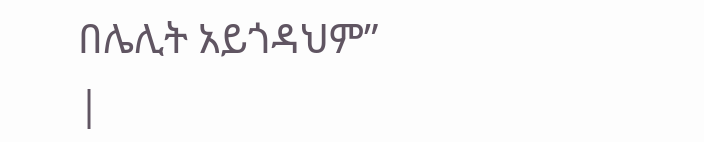በሌሊት አይጎዳህም”
|